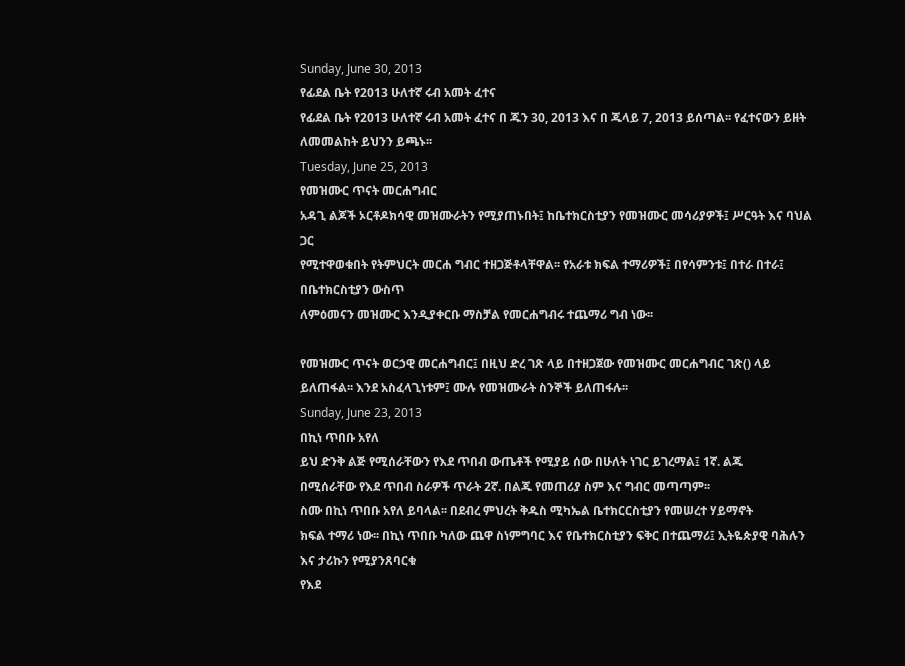Sunday, June 30, 2013
የፊደል ቤት የ2013 ሁለተኛ ሩብ አመት ፈተና
የፊደል ቤት የ2013 ሁለተኛ ሩብ አመት ፈተና በ ጁን 30, 2013 እና በ ጁላይ 7, 2013 ይሰጣል፡፡ የፈተናውን ይዘት ለመመልከት ይህንን ይጫኑ፡፡
Tuesday, June 25, 2013
የመዝሙር ጥናት መርሐግብር
አዳጊ ልጆች ኦርቶዶክሳዊ መዝሙራትን የሚያጠኑበት፤ ከቤተክርስቲያን የመዝሙር መሳሪያዎች፤ ሥርዓት እና ባህል ጋር
የሚተዋወቁበት የትምህርት መርሐ ግብር ተዘጋጅቶላቸዋል፡፡ የአራቱ ክፍል ተማሪዎች፤ በየሳምንቱ፤ በተራ በተራ፤ በቤተክርስቲያን ውስጥ
ለምዕመናን መዝሙር እንዲያቀርቡ ማስቻል የመርሐግብሩ ተጨማሪ ግብ ነው፡፡

የመዝሙር ጥናት ወርኃዊ መርሐግብር፤ በዚህ ድረ ገጽ ላይ በተዘጋጀው የመዝሙር መርሐግብር ገጽ() ላይ ይለጠፋል፡፡ እንደ አስፈላጊነቱም፤ ሙሉ የመዝሙራት ስንኞች ይለጠፋሉ፡፡
Sunday, June 23, 2013
በኪነ ጥበቡ አየለ
ይህ ድንቅ ልጅ የሚሰራቸውን የእደ ጥበብ ውጤቶች የሚያይ ሰው በሁለት ነገር ይገረማል፤ 1ኛ. ልጁ
በሚሰራቸው የእደ ጥበብ ስራዎች ጥራት 2ኛ. በልጁ የመጠሪያ ስም እና ግብር መጣጣም፡፡
ስሙ በኪነ ጥበቡ አየለ ይባላል፡፡ በደብረ ምህረት ቅዱስ ሚካኤል ቤተክርርስቲያን የመሠረተ ሃይማኖት
ክፍል ተማሪ ነው፡፡ በኪነ ጥበቡ ካለው ጨዋ ስነምግባር እና የቤተክርስቲያን ፍቅር በተጨማሪ፤ ኢትዬጵያዊ ባሕሉን እና ታሪኩን የሚያንጸባርቁ
የእደ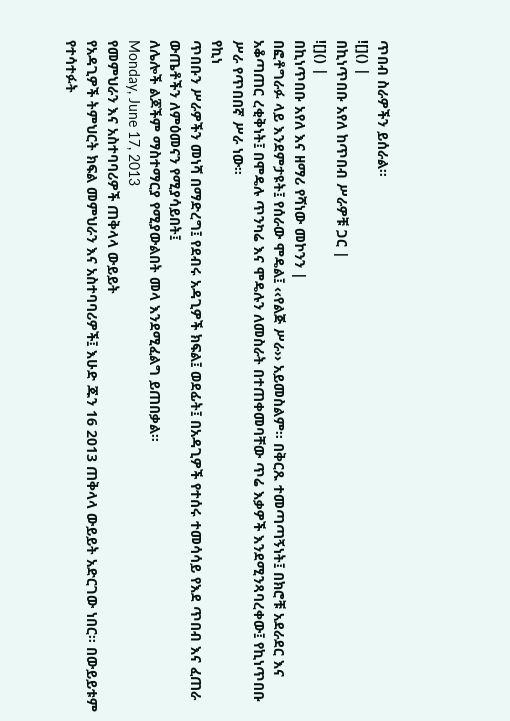ጥበብ ስራዎችን ይሰራል፡፡
![]() |
በኪነጥበቡ አየለ ከጥበብ ሥራዎቹ ጋር |
![]() |
በኪነጥበቡ አየለ እና ዘማሪ የሻነው መኮንን |
በፎቶግራፉ ላይ እንደምታዩት፤ የሰራው ሞዴል፤ ‹‹የልጅ ሥራ›› አይመስልም፡፡ በቅርጹ ተመጣጣኝነት፤ በክሮቹ አደራደር እና አቆጣጠር ረቂቅነት፤ በሞዴሉ ጥንካሬ እና ሞዴሉን ለመስራት በተጠቀመባቸው ጥሬ እቃዎች እንደሚንጻባረቀው፤ የኪነጥበቡ ሥራ የጥበበኛ ሥራ ነው፡፡
የኪነ
ጥበቡን ሥራዎችን መነሻ በማድረግ፤ የደብሩ አዳጊዎች ክፍል፤ ወደፊት፤ በአዳጊዎች የተሰሩ ተመሳሳይ የእደ ጥበብ እና ፈጠራ ውጤቶችን ለምዕመናን የሚያሳይበት፤
ለሌሎች ልጆችም ማስተማርያ የሚያውልበት መላ እንደሚፈልግ ይጠበቃል፡፡
Monday, June 17, 2013
የመምህራን እና አስተባባሪዎች ጠቅላላ ውይይት
የአዳጊዎች ትምህርት ክፍል መምህራን እና አስተባባሪዎች፤ እሁድ ጁን 16 2013 ጠቅላላ ውይይት አድርገው ነበር፡፡ በውይይቱም የተሳተፉት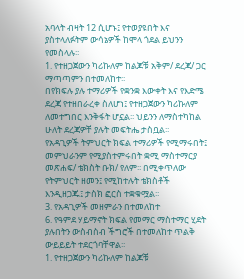አባላት ብዛት 12 ሲሆኑ፤ የተወያዩበት እና ያስተላለፉትም ውሳኔዎች ከሞላ ጎደል ይህንን የመስላሉ፡፡
1. የተዘጋጀውን ካሪኩለም ከልጆቹ አቅም/ ደረጃ/ ጋር ማጣጣምን በተመለከተ፡፡
በየክፍሉ ያሉ ተማሪዎች የቋንቋ እውቀት እና የእድሜ ደረጃ የተዘበራረቀ ስለሆነ፤ የተዘጋጀውን ካሪኩለም ለመተግበር እንቅፋት ሆኗል፡፡ ህይንን ለማስተካከል ሁለት ደረጃዎቸ ያሉት መፍትሔ ታስቧል፡፡
የአዳጊዎች ትምህርት ክፍል ተማሪዎች የሚማሩበት፤ መምህራንም የሚያስተምሩበት ቋሚ ማስተማርያ መጽሐፍ/ ቴክስት ቡክ/ የለም፡፡ በሚቀጥለው የትምህርት ዘመን፤ የሚከተሉት ቴክስቶች እንዲዘጋጁ፤ ታስክ ፎርስ ተቋቁሟል፡፡
3. የአዳጊዎች መዘምራን በተመለከተ
6. የዓምደ ሃይማኖት ክፍል የመማር ማስተማር ሂደት ያሉበትን ውስብስብ ችግሮች በተመለከተ ጥልቅ ውይይይት ተደርጎባቸዋል፡፡
1. የተዘጋጀውን ካሪኩለም ከልጆቹ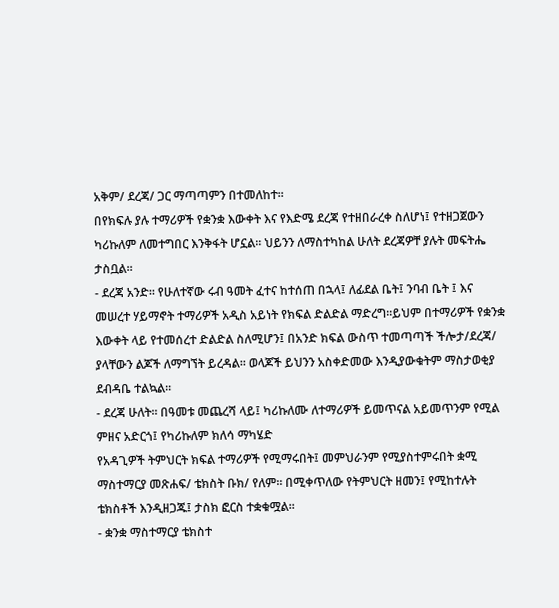አቅም/ ደረጃ/ ጋር ማጣጣምን በተመለከተ፡፡
በየክፍሉ ያሉ ተማሪዎች የቋንቋ እውቀት እና የእድሜ ደረጃ የተዘበራረቀ ስለሆነ፤ የተዘጋጀውን ካሪኩለም ለመተግበር እንቅፋት ሆኗል፡፡ ህይንን ለማስተካከል ሁለት ደረጃዎቸ ያሉት መፍትሔ ታስቧል፡፡
- ደረጃ አንድ፡፡ የሁለተኛው ሩብ ዓመት ፈተና ከተሰጠ በኋላ፤ ለፊደል ቤት፤ ንባብ ቤት ፤ እና መሠረተ ሃይማኖት ተማሪዎች አዲስ አይነት የክፍል ድልድል ማድረግ፡፡ይህም በተማሪዎች የቋንቋ እውቀት ላይ የተመሰረተ ድልድል ስለሚሆን፤ በአንድ ክፍል ውስጥ ተመጣጣች ችሎታ/ደረጃ/ ያላቸውን ልጆች ለማግኘት ይረዳል፡፡ ወላጆች ይህንን አስቀድመው እንዲያውቁትም ማስታወቂያ ደብዳቤ ተልኳል፡፡
- ደረጃ ሁለት፡፡ በዓመቱ መጨረሻ ላይ፤ ካሪኩለሙ ለተማሪዎች ይመጥናል አይመጥንም የሚል ምዘና አድርጎ፤ የካሪኩለም ክለሳ ማካሄድ
የአዳጊዎች ትምህርት ክፍል ተማሪዎች የሚማሩበት፤ መምህራንም የሚያስተምሩበት ቋሚ ማስተማርያ መጽሐፍ/ ቴክስት ቡክ/ የለም፡፡ በሚቀጥለው የትምህርት ዘመን፤ የሚከተሉት ቴክስቶች እንዲዘጋጁ፤ ታስክ ፎርስ ተቋቁሟል፡፡
- ቋንቋ ማስተማርያ ቴክስተ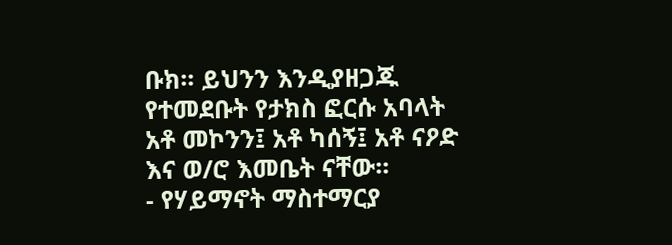ቡክ፡፡ ይህንን እንዲያዘጋጁ የተመደቡት የታክስ ፎርሱ አባላት አቶ መኮንን፤ አቶ ካሰኝ፤ አቶ ናዖድ እና ወ/ሮ እመቤት ናቸው፡፡
- የሃይማኖት ማስተማርያ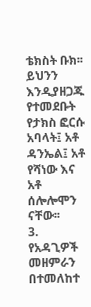ቴክስት ቡክ፡፡ ይህንን እንዲያዘጋጁ የተመደቡት የታክስ ፎርሱ አባላት፤ አቶ ዳንኤል፤ አቶ የሻነው እና አቶ ሰሎሎሞን ናቸው፡፡
3. የአዳጊዎች መዘምራን በተመለከተ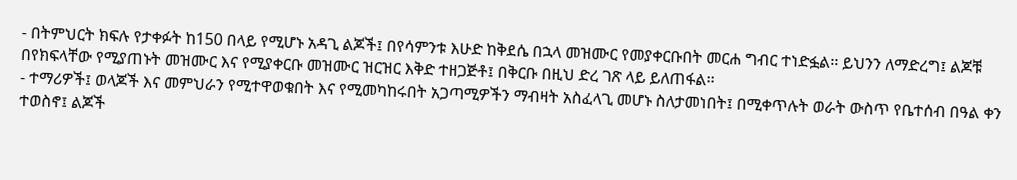- በትምህርት ክፍሉ የታቀፉት ከ150 በላይ የሚሆኑ አዳጊ ልጆች፤ በየሳምንቱ እሁድ ከቅደሴ በኋላ መዝሙር የመያቀርቡበት መርሐ ግብር ተነድፏል፡፡ ይህንን ለማድረግ፤ ልጆቹ በየክፍላቸው የሚያጠኑት መዝሙር እና የሚያቀርቡ መዝሙር ዝርዝር እቅድ ተዘጋጅቶ፤ በቅርቡ በዚህ ድረ ገጽ ላይ ይለጠፋል፡፡
- ተማሪዎች፤ ወላጆች እና መምህራን የሚተዋወቁበት እና የሚመካከሩበት አጋጣሚዎችን ማብዛት አስፈላጊ መሆኑ ስለታመነበት፤ በሚቀጥሉት ወራት ውስጥ የቤተሰብ በዓል ቀን ተወስኖ፤ ልጆች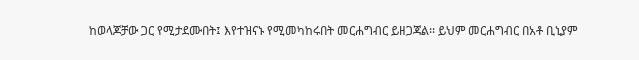ከወላጆቻው ጋር የሚታደሙበት፤ እየተዝናኑ የሚመካከሩበት መርሐግብር ይዘጋጃል፡፡ ይህም መርሐግብር በአቶ ቢኒያም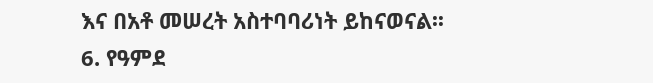እና በአቶ መሠረት አስተባባሪነት ይከናወናል፡፡
6. የዓምደ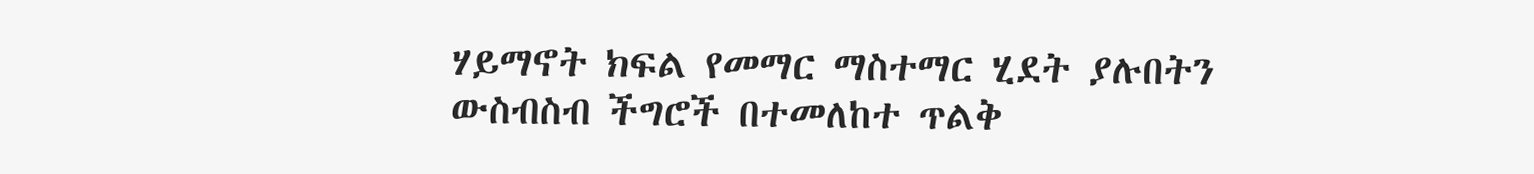ሃይማኖት ክፍል የመማር ማስተማር ሂደት ያሉበትን ውስብስብ ችግሮች በተመለከተ ጥልቅ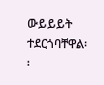ውይይይት ተደርጎባቸዋል፡፡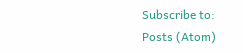Subscribe to:
Posts (Atom)